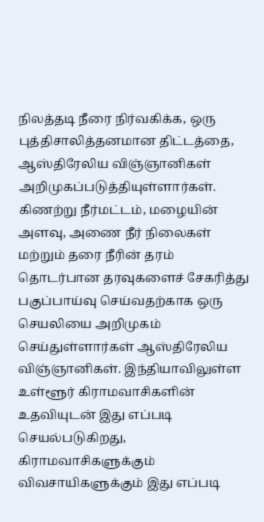நிலத்தடி நீரை நிர்வகிக்க, ஒரு புத்திசாலித்தனமான திட்டத்தை, ஆஸ்திரேலிய விஞ்ஞானிகள் அறிமுகப்படுத்தியுள்ளார்கள். கிணற்று நீர்மட்டம், மழையின் அளவு, அணை நீர் நிலைகள் மற்றும் தரை நீரின் தரம் தொடர்பான தரவுகளைச் சேகரித்து பகுப்பாய்வு செய்வதற்காக ஒரு செயலியை அறிமுகம் செய்துள்ளார்கள் ஆஸ்திரேலிய விஞ்ஞானிகள். இந்தியாவிலுள்ள உள்ளூர் கிராமவாசிகளின் உதவியுடன் இது எப்படி செயல்படுகிறது, கிராமவாசிகளுக்கும் விவசாயிகளுக்கும் இது எப்படி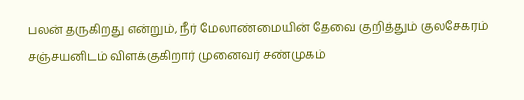பலன் தருகிறது என்றும், நீர் மேலாண்மையின் தேவை குறித்தும் குலசேகரம் சஞ்சயனிடம் விளக்குகிறார் முனைவர் சண்முகம்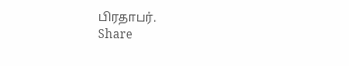பிரதாபர்.
Share